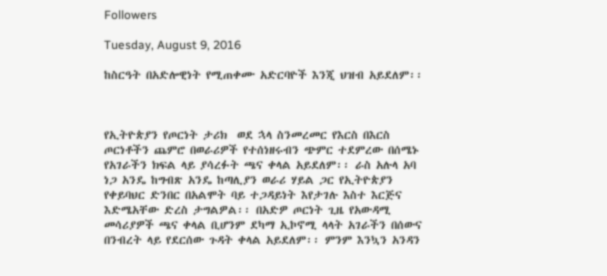Followers

Tuesday, August 9, 2016

ከስርዓት በአድሎዊነት የሚጠቀሙ አድርባዮች እንጂ ህዝብ አይደለም፡፡



የኢትዮጵያን የጦርነት ታሪክ  ወደ ኋላ ስንመረመር የእርስ በእርስ ጦርነቶችን ጨምሮ በወራሪዎች የተሰነዘሩብን ጭምር ተደምረው በሰሜኑ የአገራችን ክፍል ላይ ያሳረፉት ጫና ቀላል አይደለም፡፡ ራስ አሉላ አባ ነጋ አንዴ ከግብጽ አንዴ ከጣሊያን ወራሪ ሃይል ጋር የኢትዮጵያን የቀይባህር ድንበር በአልሞት ባይ ተጋዳይነት እየታገሉ እስተ እርጅና እድሜአቸው ድረስ ታግልዎል፡፡ በአድዎ ጦርነት ጊዜ የአውዳሚ መሳሪያዎች ጫና ቀላል ቢሆንም ደካማ ኢኮኖሚ ላላት አገራችን በሰውና በንብረት ላይ የደርሰው ጉዳት ቀላል አይደለም፡፡ ምንም እንኳን አንዳን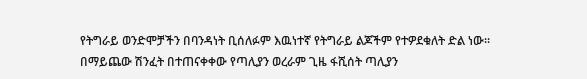የትግራይ ወንድሞቻችን በባንዳነት ቢሰለፉም እዉነተኛ የትግራይ ልጆችም የተዎደቁለት ድል ነው፡፡  በማይጨው ሽንፈት በተጠናቀቀው የጣሊያን ወረራም ጊዜ ፋሺሰት ጣሊያን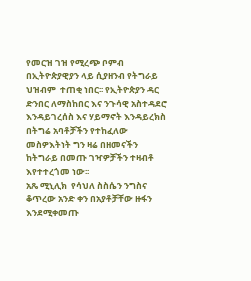የመርዝ ገዝ የሚረጭ ቦምብ በኢትዮጵያዊያን ላይ ሲያዘንብ የትግራይ ህዝብም  ተጠቂ ነበር፡፡ የኢትዮጵያን ዳር ድንበር ለማስከበር እና ንጉሳዊ አስተዳደሮ እንዳይገረሰስ እና ሃይማኖት እንዳይረክስ በትግሬ አባቶቻችን የተከፈለው መስዎእትነት ግን ዛሬ በዘመናችን ከትግራይ በመጡ ገዣዎቻችን ተዛብቶ እየተተረጎመ ነው፡፡
አጼ ሚኒሊክ  የሳህለ ስስሴን ንግስና ቆጥረው አንድ ቀን በአያቶቻቸው ዙፋን እንደሚቀመጡ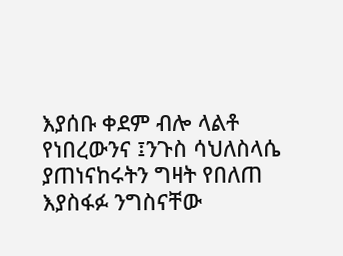እያሰቡ ቀደም ብሎ ላልቶ የነበረውንና ፤ንጉስ ሳህለስላሴ ያጠነናከሩትን ግዛት የበለጠ እያስፋፉ ንግስናቸው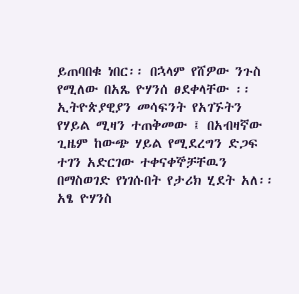ይጠባበቁ ነበር፡፡ በኋላም የሸዎው ንጉስ የሚለው በአጼ ዮሃንሰ ፀደቀላቸው ፡፡ ኢትዮጵያዊያን መሳፍንት የአገኙትን የሃይል ሚዛን ተጠቅመው ፤ በአብዛኛው ጊዜም ከውጭ ሃይል የሚደረግን ድጋፍ ተገን አድርገው ተቀናቀኞቻቸዉን በማስወገድ የነገሱበት የታሪክ ሂደት አለ፡፡ አፄ ዮሃንስ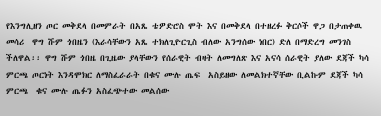የእንግሊዘን ጦር መቅደላ በመምራት በአጼ ቴዎድሮስ ሞት እና በመቅደላ በተዘረፉ ቅርሶች ዋጋ በታጠቀዉ መሳሪ  ዋግ ሹም ጎበዜን (እራሳቸውን አጼ ተክለጊዮርጊስ ብለው አንግሰው ነበር) ድለ በማድረግ መንገስ ችለዋል፡፡ ዋግ ሹም ጎበዜ በጊዜው ያላቸውን የሰራዊት ብዛት ለመግለጽ እና አናሳ ሰራዊት ያለው ደጃች ካሳ ምርጫ ጦርነት እንዳሞክር ለማስፈራራት በቁና ሙሉ ጤፍ  አስይዘው ለመልክተኛቸው ቢልኩም ደጃች ካሳ ምርጫ  ቁና ሙሉ ጤፉን አስፈጭተው መልሰው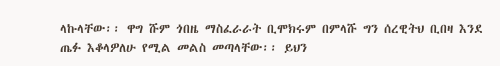ላኩላቸው፡፡ ዋግ ሹም ጎበዜ ማስፈራራት ቢሞክሩም በምላሹ ግን ሰረዊትህ ቢበዛ እንደ ጤፉ እቆላዎለሁ የሚል መልስ መጣላቸው፡፡ ይህን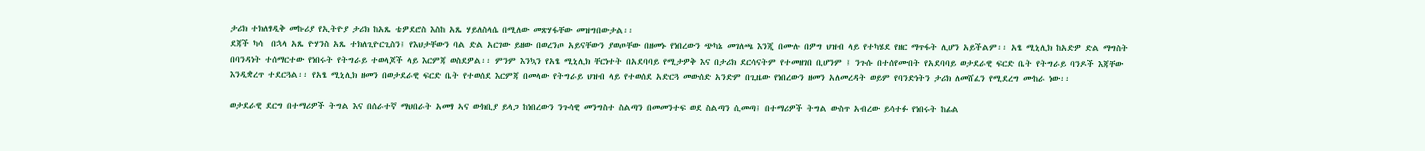ታሪክ ተክለፃዲቅ መኩሪያ የኢትዮያ ታሪክ ከአጼ ቴዎደሮስ እስከ አጼ ሃይለስላሴ በሚለው መጽሃፋቸው መዝግበውታል፡፡
ደጃች ካሳ  በኋላ አጼ ዮሃንስ አጼ ተክለጊዮርጊስን፤ የእህታቸውን ባል ድል አርገው ይዘው በወረንጦ አይናቸውን ያወጦቸው በዘመኑ የነበረውን ጭካኔ መገለጫ እንጂ በሙሉ በዎግ ህዝብ ላይ የተካሄደ የዘር ማጥፋት ሊሆን አይችልም፡፡ አፄ ሚኒሊክ ከአድዎ ድል ማግስት በባንዳነት ተሰማርተው የነበሩት የትግራይ ተወላጆች ላይ እርምጃ ወስደዎል፡፡ ምንም እንኳን የአፄ ሚኒሊክ ቸርነተት በአደባባይ የሚታዎቅ እና በታሪክ ደርሳናትም የተመዘገበ ቢሆንም ፤ ንጉሱ በተሰየሙበት የአደባባይ ወታደራዊ ፍርድ ቤት የትግራይ ባንዶች እጃቸው እንዲቋረጥ ተደርጓል፡፡ የአፄ ሚኒሊክ ዘመን በወታደራዊ ፍርድ ቤት የተወሰደ እርምጃ በመላው የትግራይ ህዝብ ላይ የተወሰደ አድርጓ መውሰድ አንድም በጊዜው የነበረውን ዘመን አለመረዳት ወይም የባንድነትን ታሪክ ለመሸፈን የሚደረግ ሙከራ ነው፡፡

ወታደራዊ ደርግ በተማሪዎች ትግል እና በሰራተኛ ማህበራት አመፃ ኣና ውክቢያ ይላጋ ከነበረውን ንጉሳዊ መንግስተ ስልጣን በመመንተፍ ወደ ስልጣን ሲመጣ፤ በተማሪዎች ትግል ውስጥ አብረው ይሳተፉ የነበሩት ከፊል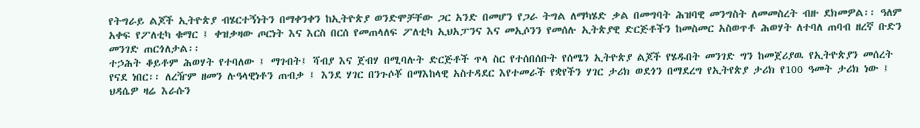የትግራይ ልጆች ኢትዮጵያ ብሄርተኝነትን በማቀንቀን ከኢትዮጵያ ወንድሞቻቸው ጋር አንድ በመሆን የጋራ ትግል ለማካሄድ ቃል በመግባት ሕዝባዊ መንግስት ለመመስረት ብዙ ደክመዎል፡፡ ዓለም አቀፍ የፖለቲካ ቁማር ፤ ቀዝቃዛው ጦርነት እና እርስ በርሰ የመጠላለፍ ፖለቲካ ኢህአፓንና እና መኢሶንን የመሰሉ ኢትጵያዊ ድርጅቶችን ከመስመር አስወጥቶ ሕወሃት ለተባለ ጠባብ ዘረኛ ቡድን መንገድ ጠርጎለታል፡፡
ተኃሕት ቆይቶም ሕወሃት የተባለው ፤ ማገብት፤ ሻብያ እና ጀብሃ በሚባሉት ድርጅቶች ጥላ ስር የተሰበሰቡት የሰሜን ኢትዮጵያ ልጆች የሄዱበት መንገድ ግን ከመጀሪያዉ የኢትዮጵያን መሰረት የናደ ነበር፡፡ ለረዥም ዘመን ሉዓላዊነቶን ጠብቃ ፤ እንደ ሃገር በንጉሶቾ በማእከላዊ አስተዳደር እየተመራች የቋየችን ሃገር ታሪክ ወደጎን በማደረግ የኢትየጵያ ታሪክ የ100 ዓመት ታሪክ ነው ፤ ህዳሴዎ ዛሬ እራሱን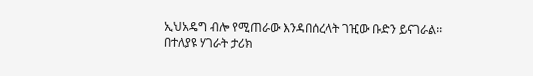ኢህአዴግ ብሎ የሚጠራው እንዳበሰረላት ገዢው ቡድን ይናገራል፡፡
በተለያዩ ሃገራት ታሪክ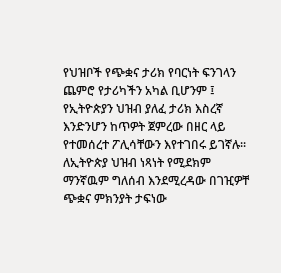የህዝቦች የጭቋና ታሪክ የባርነት ፍንገላን ጨምሮ የታሪካችን አካል ቢሆንም ፤ የኢትዮጵያን ህዝብ ያለፈ ታሪክ እስረኛ እንድንሆን ከጥዎት ጀምረው በዘር ላይ የተመሰረተ ፖሊሳቸውን እየተገበሩ ይገኛሉ፡፡ ለኢትዮጵያ ህዝብ ነጻነት የሚደክም ማንኛዉም ግለሰብ እንደሚረዳው በገዢዎቸ ጭቋና ምክንያት ታፍነው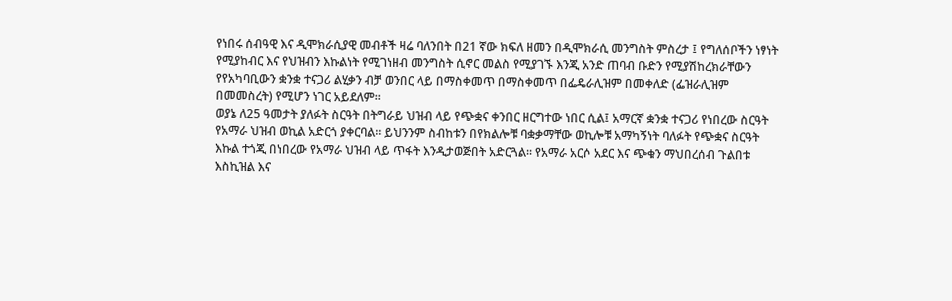የነበሩ ሰብዓዊ እና ዲሞክራሲያዊ መብቶች ዛሬ ባለንበት በ21 ኛው ክፍለ ዘመን በዲሞክራሲ መንግስት ምስረታ ፤ የግለሰቦችን ነፃነት የሚያከብር እና የህዝብን እኩልነት የሚገነዘብ መንግስት ሲኖር መልስ የሚያገኙ እንጂ አንድ ጠባብ ቡድን የሚያሽከረክራቸውን የየአካባቢውን ቋንቋ ተናጋሪ ልሂቃን ብቻ ወንበር ላይ በማስቀመጥ በማስቀመጥ በፌዴራሊዝም በመቀለድ (ፌዝራሊዝም በመመስረት) የሚሆን ነገር አይደለም፡፡
ወያኔ ለ25 ዓመታት ያለፉት ስርዓት በትግራይ ህዝብ ላይ የጭቋና ቀንበር ዘርግተው ነበር ሲል፤ አማርኛ ቋንቋ ተናጋሪ የነበረው ስርዓት የአማራ ህዝብ ወኪል አድርጎ ያቀርባል፡፡ ይህንንም ስብከቱን በየክልሎቹ ባቋቃማቸው ወኪሎቹ አማካኝነት ባለፉት የጭቋና ስርዓት እኩል ተጎጂ በነበረው የአማራ ህዝብ ላይ ጥፋት እንዲታወጅበት አድርጓል፡፡ የአማራ አርሶ አደር እና ጭቁን ማህበረሰብ ጉልበቱ እስኪዝል እና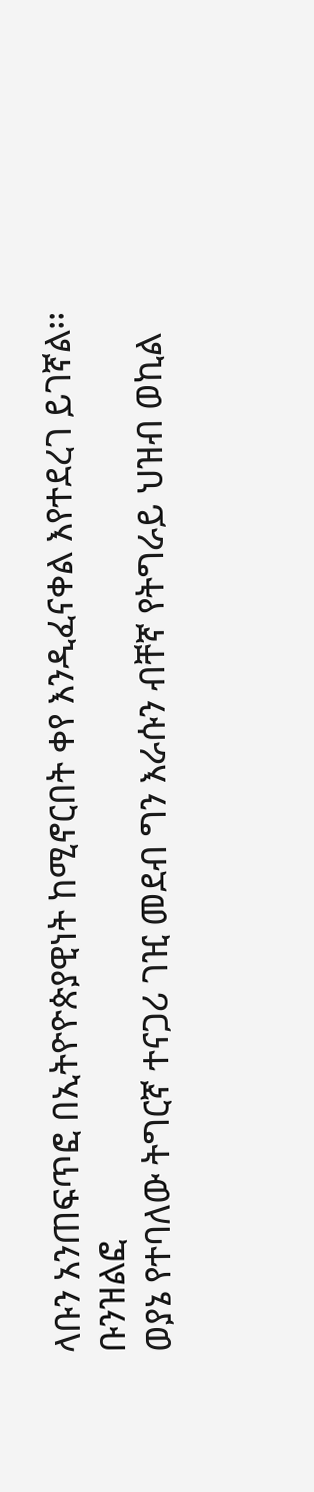ላቡን አንጠፍጥፎ በኢትዮዮጵያዊነት ከሚኖርበት ቀየ እንዲፈናቀል እየተደረገ ይገኛል፡፡ ቡንዝልፎ
ወያኔ የተባለው ትግርኛ ተናጋሪ ገዢ መደብ ግን እራሱን ብቸኛ የትግራይ ህዝብ ወኪል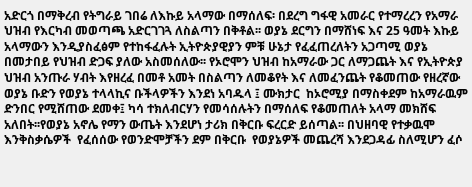አድርጎ በማቅረብ የትግራይ ገበሬ ለእኩይ አላማው በማሰለፍ፡ በደረግ ግፋዊ አመራር የተማረረን የአማራ ህዝብ የእርካብ መወጣጫ አድርገገጓ ለስልጣን በቅቶል፡፡ ወያኔ ደርግን በማሸነፍ እና 25 ዓመት እኩይ አላማውን እንዲያስፈፅም የተከፋፈሉት ኢትዮጵያዊያን ምቹ ሁኔታ የፈፈጠረለትን አጋጣሚ ወያኔ በመታበይ የህዝብ ድጋፍ ያለው አስመሰለው፡፡ የኦሮሞን ህዝብ ከአማራው ጋር ለማጋጨት እና የኢትዮጵያ ህዝብ አንጡራ ሃብት እየዘረፈ በመቶ አመት በስልጣን ለመቆየት እና ለመፈንጨት የቆመጠው የዘረኛው ወያኔ ቡድን የወያኔ ተላላኪና ቡችላዎችን እንደነ አባዱላ ፤ ሙክታር  ከኦሮሚያ በማስቀደም ከአማራዉም ድንበር የሚሸጠው ደመቀ፤ ካሳ ተክለብርሃን የመሳሰሉትን በማሰለፍ የቆመጠለት አላማ መክሸፍ አለበት፡፡የወያኔ አኖሌ የማን ውጤት እንደሆነ ታሪክ በቅርቡ ፍረርድ ይሰጣል፡፡ በህዘባዊ የተቃዉሞ እንቅስቃሴዎች  የፈሰሰው የወንድሞቻችን ደም በቅርቡ  የወያኔዎች መጨረሻ እንደጋዳፊ ስለሚሆን ፈሶ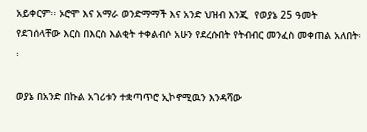አይቀርም፡፡ ኦሮሞ እና አማራ ወንድማማች እና አንድ ህዝብ እንጂ  የወያኔ 25 ዓመት የደገሰላቸው እርስ በእርስ እልቂት ተቀልብሶ አሁን የደረሱበት የትብብር መንፈስ መቀጠል አለበት፡፡

ወያኔ በአንድ በኩል አገሪቱን ተቋጣጥሮ ኢኮኖሚዉን እንዳሻው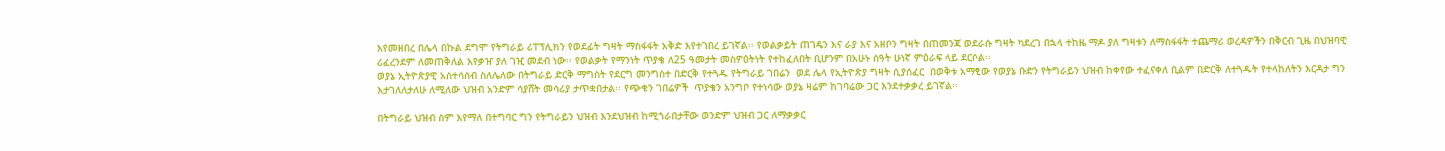እየመዘበረ በሌላ በኩል ደግሞ የትግራይ ሪፐፕሊክን የወደፊት ግዛት ማስፋፋት አቅድ እየተገበረ ይገኛል፡፡ የወልቃይት ጠገዴን እና ራያ እና አዘቦን ግዛት በጠመንጃ ወደራሱ ግዛት ካደረገ በኋላ ተከዜ ማዶ ያለ ግዛቱን ለማስፋፋት ተጨማሪ ወረዳዎችን በቅርብ ጊዜ በህዝባዊ ሪፈረንደም ለመጠቅለል እየቃዠ ያለ ገዢ መደብ ነው፡፡ የወልቃት የማንነት ጥያቄ ለ25 ዓመታት መስዎዕትነት የተከፈለበት ቢሆንም በአሁኑ ሰዓት ሁነኛ ምዕራፍ ላይ ደርሶል፡፡
ወያኔ ኢትዮጵያዊ አስተሳሰብ ስለሌለው በትግራይ ድርቅ ማግስት የደርግ መንግስተ በድርቅ የተጓዱ የትግራይ ገበሬን  ወደ ሌላ የኢትዮጵያ ግዛት ሲያሰፈር  በወቅቱ አማፂው የወያኔ ቡድን የትግራይን ህዝብ ከቀየው ተፈናቀለ ቢልም በድርቅ ለተጓዱት የተላከለትን እርዳታ ግን እታገለለታለሁ ለሚለው ህዝብ አንድም ሳያሸት መሳሪያ ታጥቋበታል፡፡ የጭቁን ገበሬዎች  ጥያቄን አንግቦ የተነሳው ወያኔ ዛሬም ከገባሬው ጋር እንደተቃቃረ ይገኛል፡፡

በትግራይ ህዝብ ስም እየማለ በተግባር ግን የትግራይን ህዝብ እንደህዝብ ከሚጎራበታቸው ወንድም ህዝብ ጋር ለማቃቃር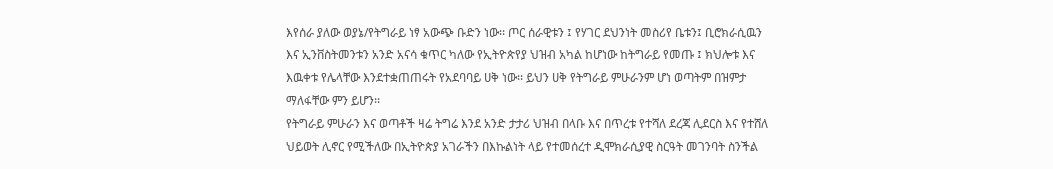እየሰራ ያለው ወያኔ/የትግራይ ነፃ አውጭ ቡድን ነው፡፡ ጦር ሰራዊቱን ፤ የሃገር ደህንነት መስሪየ ቤቱን፤ ቢሮክራሲዉን እና ኢንቨስትመንቱን አንድ አናሳ ቁጥር ካለው የኢትዮጵየያ ህዝብ አካል ከሆነው ከትግራይ የመጡ ፤ ክህሎቱ እና እዉቀቱ የሌላቸው እንደተቋጠጠሩት የአደባባይ ሀቅ ነው፡፡ ይህን ሀቅ የትግራይ ምሁራንም ሆነ ወጣትም በዝምታ ማለፋቸው ምን ይሆን፡፡
የትግራይ ምሁራን እና ወጣቶች ዛሬ ትግሬ እንደ አንድ ታታሪ ህዝብ በላቡ እና በጥረቱ የተሻለ ደረጃ ሊደርስ እና የተሸለ ህይወት ሊኖር የሚችለው በኢትዮጵያ አገራችን በእኩልነት ላይ የተመሰረተ ዲሞክራሲያዊ ስርዓት መገንባት ስንችል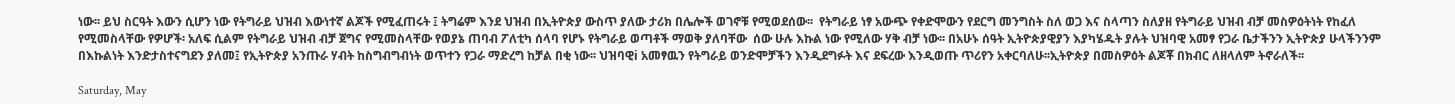ነው፡፡ ይህ ስርዓት እውን ሲሆን ነው የትግራይ ህዝብ እውነተኛ ልጆች የሚፈጠሩት ፤ ትግሬም እንደ ህዝብ በኢትዮጵያ ውስጥ ያለው ታሪክ በሌሎች ወገኖቹ የሚወደሰው፡፡  የትግራይ ነፃ አውጭ የቀድሞውን የደርግ መንግስት ስለ ወጋ እና ስላጣን ስለያዘ የትግራይ ህዝብ ብቻ መስዎዕትነት የከፈለ የሚመስላቸው የዎሆች፡ አለፍ ሲልም የትግራይ ህዝብ ብቻ ጀግና የሚመስላቸው የወያኔ ጠባብ ፖለቲካ ሰላባ የሆኑ የትግራይ ወጣቶች ማወቅ ያለባቸው  ሰው ሁሉ እኩል ነው የሚለው ሃቅ ብቻ ነው፡፡ በአሁኑ ሰዓት ኢትዮጵያዊያን እያካሄዱት ያሉት ህዝባዊ አመፃ የጋራ ቤታችንን ኢትዮጵያ ሁላችንንም በእኩልነት እንድታስተናግደን ያለመ፤ የኢትዮጵያ አንጡራ ሃብት ከስግብግብነት ወጥተን የጋራ ማድረግ ከቻል በቂ ነው፡፡ ህዝባዊi አመፃዉን የትግራይ ወንድሞቻችን እንዲደግፉት እና ደፍረው እንዲወጡ ጥሪየን አቀርባለሁ፡፡ኢትዮጵያ በመስዎዕት ልጆቾ በክብር ለዘላለም ትኖራለች፡፡

Saturday, May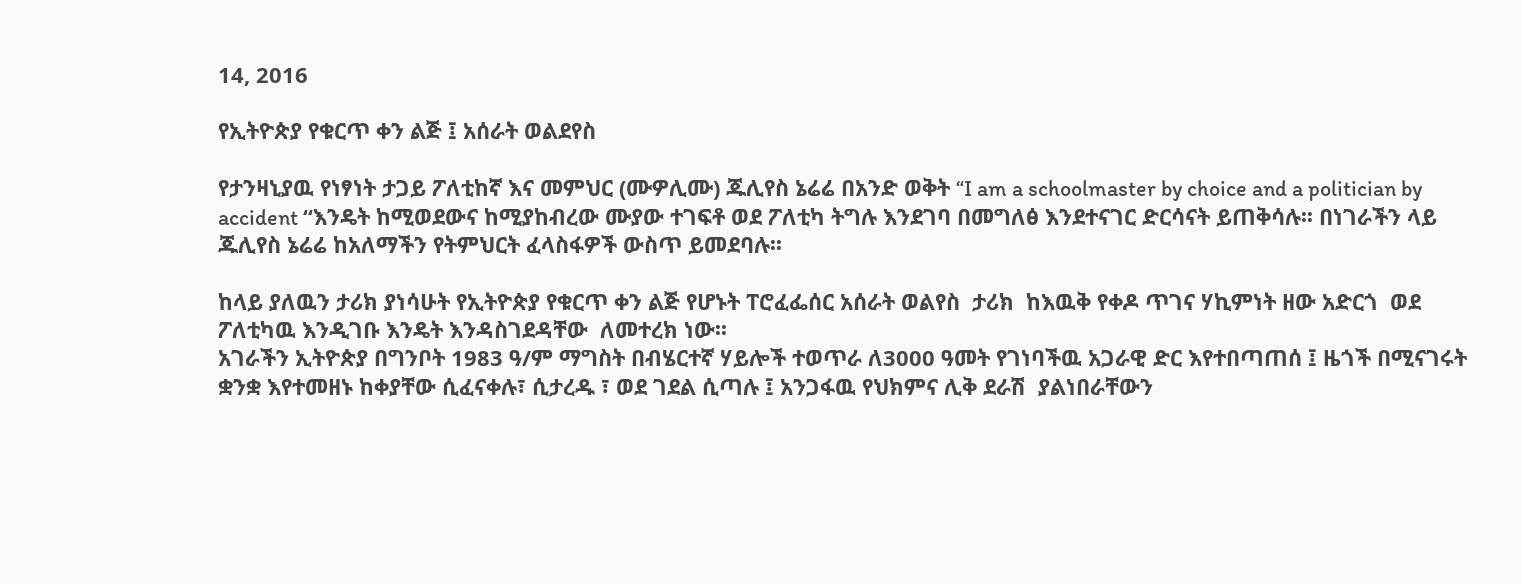14, 2016

የኢትዮጵያ የቁርጥ ቀን ልጅ ፤ አሰራት ወልደየስ

የታንዛኒያዉ የነፃነት ታጋይ ፖለቲከኛ እና መምህር (ሙዎሊሙ) ጁሊየስ ኔሬሬ በአንድ ወቅት “I am a schoolmaster by choice and a politician by accident “እንዴት ከሚወደውና ከሚያከብረው ሙያው ተገፍቶ ወደ ፖለቲካ ትግሉ እንደገባ በመግለፅ እንደተናገር ድርሳናት ይጠቅሳሉ፡፡ በነገራችን ላይ ጁሊየስ ኔሬሬ ከአለማችን የትምህርት ፈላስፋዎች ውስጥ ይመደባሉ፡፡

ከላይ ያለዉን ታሪክ ያነሳሁት የኢትዮጵያ የቁርጥ ቀን ልጅ የሆኑት ፐሮፈፌሰር አሰራት ወልየስ  ታሪክ  ከእዉቅ የቀዶ ጥገና ሃኪምነት ዘው አድርጎ  ወደ ፖለቲካዉ እንዲገቡ እንዴት እንዳስገደዳቸው  ለመተረክ ነው፡፡
አገራችን ኢትዮጵያ በግንቦት 1983 ዓ/ም ማግስት በብሄርተኛ ሃይሎች ተወጥራ ለ3000 ዓመት የገነባችዉ አጋራዊ ድር እየተበጣጠሰ ፤ ዜጎች በሚናገሩት ቋንቋ እየተመዘኑ ከቀያቸው ሲፈናቀሉ፣ ሲታረዱ ፣ ወደ ገደል ሲጣሉ ፤ አንጋፋዉ የህክምና ሊቅ ደራሽ  ያልነበራቸውን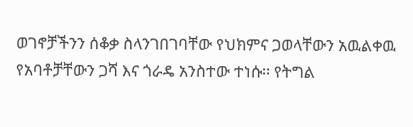ወገኖቻችንን ሰቆቃ ስላንገበገባቸው የህክምና ጋወላቸውን አዉልቀዉ የአባቶቻቸውን ጋሻ እና ጎራዴ አንስተው ተነሱ፡፡ የትግል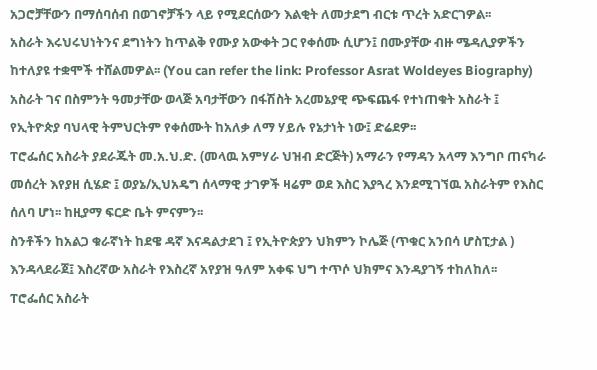አጋሮቻቸውን በማሰባሰብ በወገኖቻችን ላይ የሚደርሰውን እልቂት ለመታደግ ብርቱ ጥረት አድርገዎል፡፡
አስራት እሩህሩህነትንና ደግነትን ከጥልቅ የሙያ አውቀት ጋር የቀሰሙ ሲሆን፤ በሙያቸው ብዙ ሜዳሊያዎችን ከተለያዩ ተቋሞች ተሸልመዎል፡፡ (You can refer the link: Professor Asrat Woldeyes Biography)
አስራት ገና በስምንት ዓመታቸው ወላጅ አባታቸውን በፋሽስት አረመኔያዊ ጭፍጨፋ የተነጠቁት አስራት ፤ የኢትዮጵያ ባህላዊ ትምህርትም የቀሰሙት ከአለቃ ለማ ሃይሉ የኔታነት ነው፤ ድሬደዎ፡፡
ፐሮፌሰር አስራት ያደራጁት መ.አ.ህ.ድ. (መላዉ አምሃራ ህዝብ ድርጅት) አማራን የማዳን አላማ እንግቦ ጠናካራ መሰረት እየያዘ ሲሄድ ፤ ወያኔ/ኢህአዴግ ሰላማዊ ታገዎች ዛሬም ወደ እስር እያጓረ እንደሚገኘዉ አስራትም የእስር ሰለባ ሆነ፡፡ ከዚያማ ፍርድ ቤት ምናምን፡፡
ስንቶችን ከአልጋ ቁራኛነት ከደዌ ዳኛ እናዳልታደገ ፤ የኢትዮጵያን ህክምን ኮሌጅ (ጥቁር አንበሳ ሆስፒታል ) እንዳላደራጀ፤ እስረኛው አስራት የእስረኛ አየያዝ ዓለም አቀፍ ህግ ተጥሶ ህክምና እንዳያገኝ ተከለከለ፡፡
ፐሮፌሰር አስራት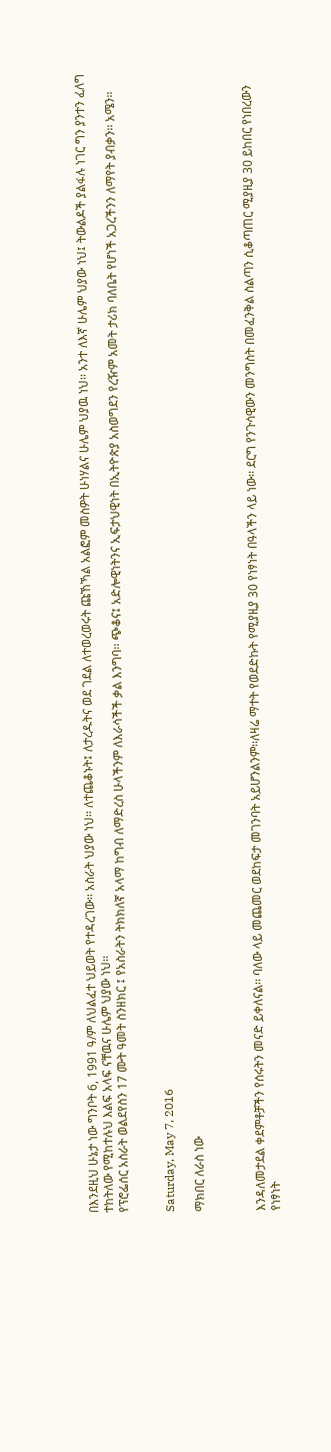በእንደዚህ ሁኔታ ነው ግንቦት 6, 1991 ዓ/ም ለህልፈተ ህይወት የተዳረገው፡፡ አስራት ህያው ነህ፡፡ ለተጨቆኑት፤ ለታረዱትና ወደ ገደል ለተወረወሩት ጩኸኻል አልፎም መስዎት ሁነሃልና ሁሌም ህያዉ ነህ፡፡ አንተ ለእኛ ሁሌም ህያው ነህ፤ ትውልዶች ያልፋሉ ነገር ግን ያንተን ፈለግ ተከትለው የሚከተሉህ እልፍ አላፍ ናቸዉና ሁሌም ህያው ነህ፡፡
የፕሮፌሰር አስራት ወልደየስን 17 ሙት ዓመት ስንዘክር ፤ የአስራትን ትክክለኛ አላማ ከግብ ለማድረስ ሁላችንም ለእራሳችች ቃል እንግባ፡፡ ጭቆና፤ አድሎዊነትንና ኢፍታህዊነት በኢትዮጵያ አስወግደን የረዥም አመት ታሪክ ባለቤት የሆነች አጋረችንን ለማየት ያብቃን፡፡ አሜን፡፡


Saturday, May 7, 2016

ማክበር ለራስ ነው



እንዳለመታደል ቀደምቶቻችን የሰሩትን መናድ ይቀለናል፡፡ ባለው ላይ መጨመር ወደከፍታ መገንባት አይሆንልንም፡፡ለዛሬ ማተት የወደድኩት የሚያዚያ 30 የነፃነት በዓላችን ላይ ነው፡፡ ደርግ የንጉሳዊውን መንግስት በመፈንቅል ስልጣን ሲቆጣጠር ሚያዚያ 30 ይከበር የነበረውን የነፃነት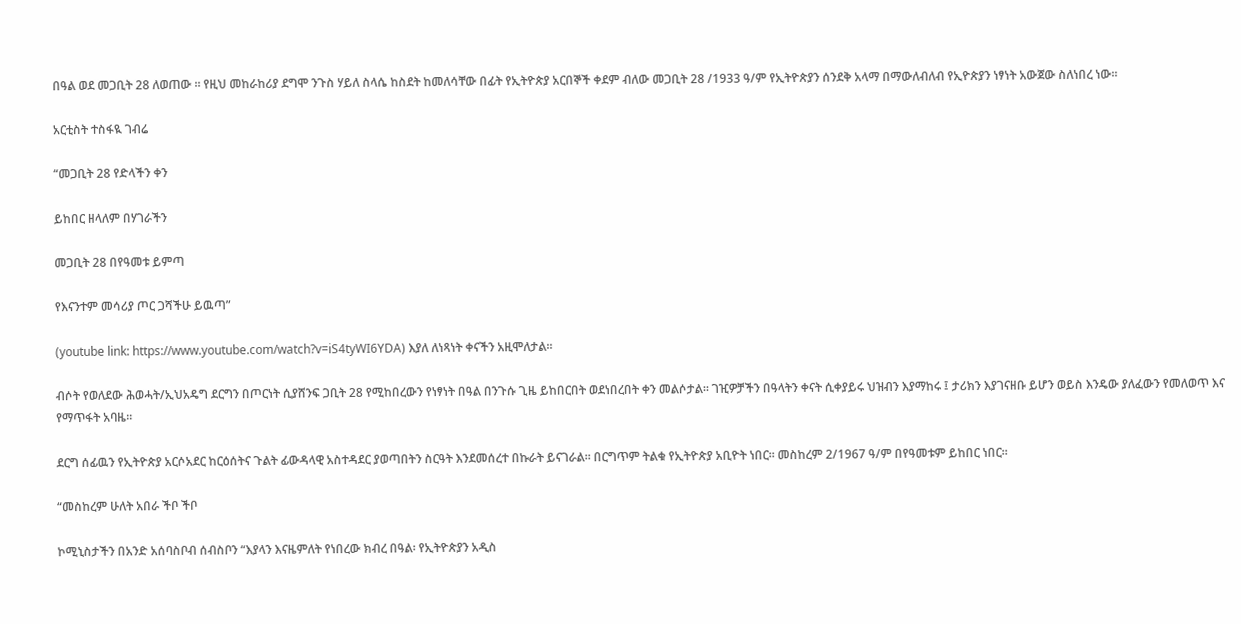በዓል ወደ መጋቢት 28 ለወጠው ፡፡ የዚህ መከራከሪያ ደግሞ ንጉስ ሃይለ ስላሴ ከስደት ከመለሳቸው በፊት የኢትዮጵያ አርበኞች ቀደም ብለው መጋቢት 28 /1933 ዓ/ም የኢትዮጵያን ሰንደቅ አላማ በማውለብለብ የኢዮጵያን ነፃነት አውጀው ስለነበረ ነው፡፡

አርቲስት ተስፋዪ ገብሬ

“መጋቢት 28 የድላችን ቀን

ይከበር ዘላለም በሃገራችን

መጋቢት 28 በየዓመቱ ይምጣ

የእናንተም መሳሪያ ጦር ጋሻችሁ ይዉጣ”

(youtube link: https://www.youtube.com/watch?v=iS4tyWI6YDA) እያለ ለነጻነት ቀናችን አዚሞለታል፡፡

ብሶት የወለደው ሕወሓት/ኢህአዴግ ደርግን በጦርነት ሲያሸንፍ ጋቢት 28 የሚከበረውን የነፃነት በዓል በንጉሱ ጊዜ ይከበርበት ወደነበረበት ቀን መልሶታል፡፡ ገዢዎቻችን በዓላትን ቀናት ሲቀያይሩ ህዝብን እያማከሩ ፤ ታሪክን እያገናዘቡ ይሆን ወይስ እንዴው ያለፈውን የመለወጥ እና የማጥፋት አባዜ፡፡

ደርግ ሰፊዉን የኢትዮጵያ አርሶአደር ከርዕሰትና ጉልት ፊውዳላዊ አስተዳደር ያወጣበትን ስርዓት እንደመሰረተ በኩራት ይናገራል፡፡ በርግጥም ትልቁ የኢትዮጵያ አቢዮት ነበር፡፡ መስከረም 2/1967 ዓ/ም በየዓመቱም ይከበር ነበር፡፡

“መስከረም ሁለት አበራ ችቦ ችቦ

ኮሚኒስታችን በአንድ አሰባስቦብ ሰብስቦን “እያላን እናዜምለት የነበረው ክብረ በዓል፡ የኢትዮጵያን አዲስ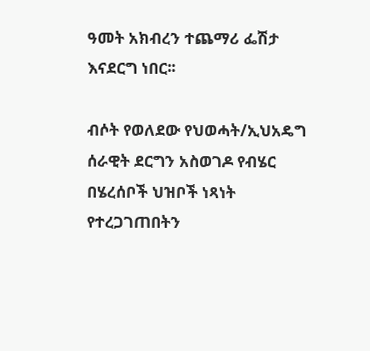ዓመት አክብረን ተጨማሪ ፌሽታ እናደርግ ነበር፡፡

ብሶት የወለደው የህወሓት/ኢህአዴግ ሰራዊት ደርግን አስወገዶ የብሄር በሄረሰቦች ህዝቦች ነጻነት የተረጋገጠበትን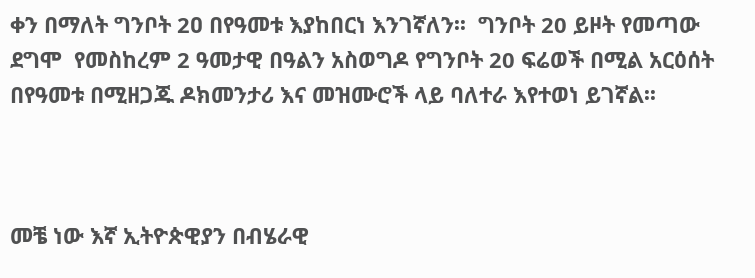ቀን በማለት ግንቦት 2ዐ በየዓመቱ እያከበርነ እንገኛለን፡፡  ግንቦት 20 ይዞት የመጣው ደግሞ  የመስከረም 2 ዓመታዊ በዓልን አስወግዶ የግንቦት 20 ፍሬወች በሚል አርዕሰት በየዓመቱ በሚዘጋጁ ዶክመንታሪ እና መዝሙሮች ላይ ባለተራ እየተወነ ይገኛል፡፡



መቼ ነው እኛ ኢትዮጵዊያን በብሄራዊ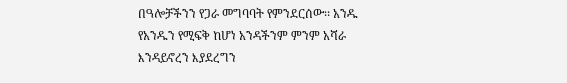በዓሎቻችንን የጋራ መግባባት የምንደርሰው፡፡ አንዱ የአንዱን የሚፍቅ ከሆነ አንዳችንም ምንም አሻራ እንዳይኖረን እያደረግን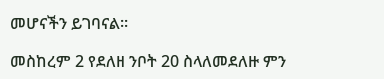መሆናችን ይገባናል፡፡

መስከረም 2 የደለዘ ንቦት 20 ስላለመደለዙ ምን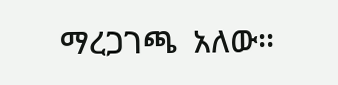ማረጋገጫ  አለው፡፡